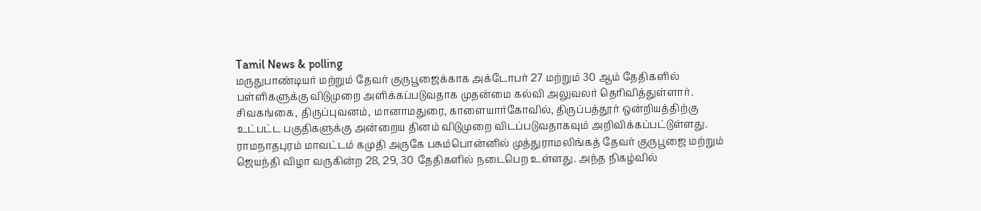Tamil News & polling
மருதுபாண்டியர் மற்றும் தேவர் குருபூஜைக்காக அக்டோபர் 27 மற்றும் 30 ஆம் தேதிகளில் பள்ளிகளுக்கு விடுமுறை அளிக்கப்படுவதாக முதன்மை கல்வி அலுவலர் தெரிவித்துள்ளார். சிவகங்கை, திருப்புவனம், மானாமதுரை, காளையார்கோவில், திருப்பத்தூர் ஒன்றியத்திற்கு உட்பட்ட பகுதிகளுக்கு அன்றைய தினம் விடுமுறை விடப்படுவதாகவும் அறிவிக்கப்பட்டுள்ளது.
ராமநாதபுரம் மாவட்டம் கமுதி அருகே பசும்பொன்னில் முத்துராமலிங்கத் தேவர் குருபூஜை மற்றும் ஜெயந்தி விழா வருகின்ற 28, 29, 30 தேதிகளில் நடைபெற உள்ளது. அந்த நிகழ்வில்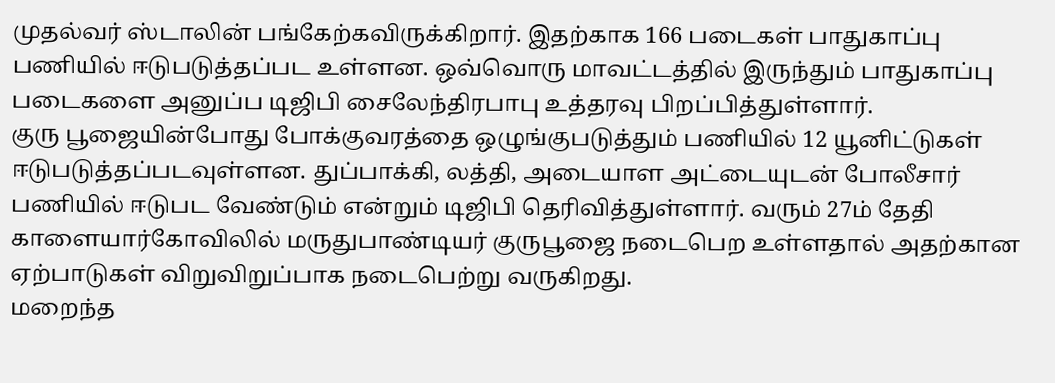முதல்வர் ஸ்டாலின் பங்கேற்கவிருக்கிறார். இதற்காக 166 படைகள் பாதுகாப்பு பணியில் ஈடுபடுத்தப்பட உள்ளன. ஒவ்வொரு மாவட்டத்தில் இருந்தும் பாதுகாப்பு படைகளை அனுப்ப டிஜிபி சைலேந்திரபாபு உத்தரவு பிறப்பித்துள்ளார்.
குரு பூஜையின்போது போக்குவரத்தை ஒழுங்குபடுத்தும் பணியில் 12 யூனிட்டுகள் ஈடுபடுத்தப்படவுள்ளன. துப்பாக்கி, லத்தி, அடையாள அட்டையுடன் போலீசார் பணியில் ஈடுபட வேண்டும் என்றும் டிஜிபி தெரிவித்துள்ளார். வரும் 27ம் தேதி காளையார்கோவிலில் மருதுபாண்டியர் குருபூஜை நடைபெற உள்ளதால் அதற்கான ஏற்பாடுகள் விறுவிறுப்பாக நடைபெற்று வருகிறது.
மறைந்த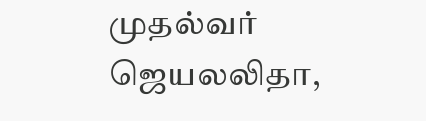முதல்வர் ஜெயலலிதா,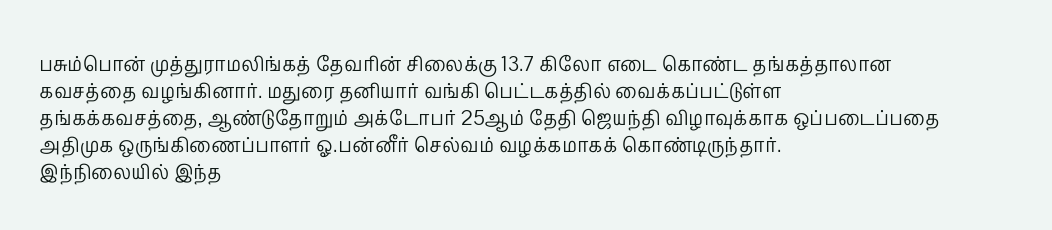பசும்பொன் முத்துராமலிங்கத் தேவரின் சிலைக்கு 13.7 கிலோ எடை கொண்ட தங்கத்தாலான கவசத்தை வழங்கினார். மதுரை தனியார் வங்கி பெட்டகத்தில் வைக்கப்பட்டுள்ள தங்கக்கவசத்தை, ஆண்டுதோறும் அக்டோபர் 25ஆம் தேதி ஜெயந்தி விழாவுக்காக ஒப்படைப்பதை அதிமுக ஒருங்கிணைப்பாளர் ஓ.பன்னீர் செல்வம் வழக்கமாகக் கொண்டிருந்தார்.
இந்நிலையில் இந்த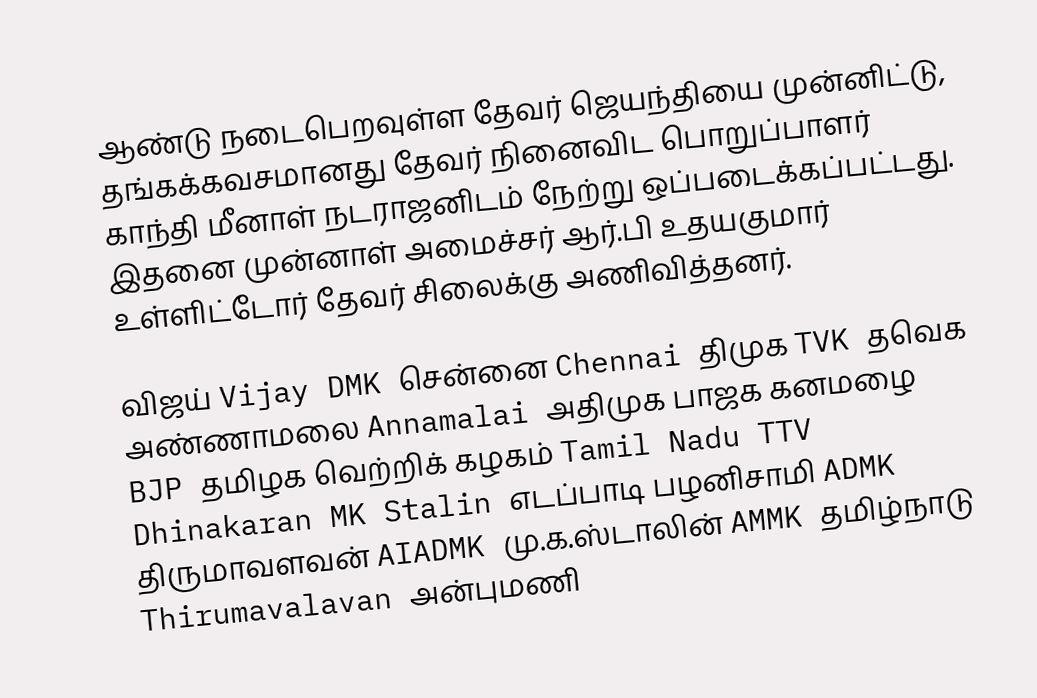ஆண்டு நடைபெறவுள்ள தேவர் ஜெயந்தியை முன்னிட்டு, தங்கக்கவசமானது தேவர் நினைவிட பொறுப்பாளர் காந்தி மீனாள் நடராஜனிடம் நேற்று ஒப்படைக்கப்பட்டது. இதனை முன்னாள் அமைச்சர் ஆர்.பி உதயகுமார் உள்ளிட்டோர் தேவர் சிலைக்கு அணிவித்தனர்.

விஜய் Vijay DMK சென்னை Chennai திமுக TVK தவெக அண்ணாமலை Annamalai அதிமுக பாஜக கனமழை BJP தமிழக வெற்றிக் கழகம் Tamil Nadu TTV Dhinakaran MK Stalin எடப்பாடி பழனிசாமி ADMK திருமாவளவன் AIADMK மு.க.ஸ்டாலின் AMMK தமிழ்நாடு Thirumavalavan அன்புமணி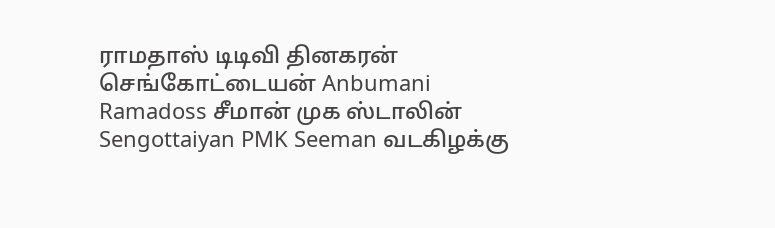ராமதாஸ் டிடிவி தினகரன் செங்கோட்டையன் Anbumani Ramadoss சீமான் முக ஸ்டாலின் Sengottaiyan PMK Seeman வடகிழக்கு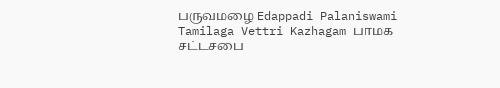பருவமழை Edappadi Palaniswami Tamilaga Vettri Kazhagam பாமக சட்டசபை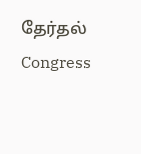தேர்தல் Congress